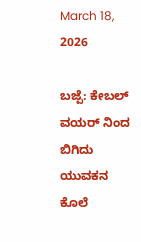March 18, 2026

ಬಜ್ಪೆ: ಕೇಬಲ್ ವಯರ್ ನಿಂದ ಬಿಗಿದು ಯುವಕನ ಕೊಲೆ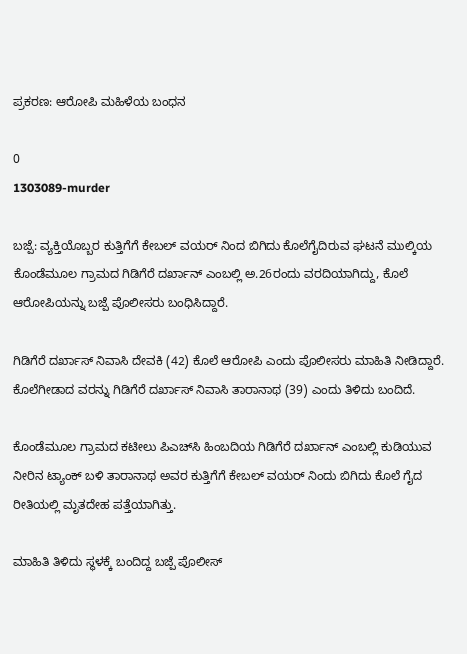ಪ್ರಕರಣ: ಆರೋಪಿ ಮಹಿಳೆಯ ಬಂಧನ

0
1303089-murder

ಬಜ್ಪೆ: ವ್ಯಕ್ತಿಯೊಬ್ಬರ ಕುತ್ತಿಗೆಗೆ ಕೇಬಲ್‌ ವಯರ್‌ ನಿಂದ ಬಿಗಿದು ಕೊಲೆಗೈದಿರುವ ಘಟನೆ ಮುಲ್ಕಿಯ ಕೊಂಡೆಮೂಲ ಗ್ರಾಮದ ಗಿಡಿಗೆರೆ ದರ್ಖಾನ್ ಎಂಬಲ್ಲಿ ಅ.26ರಂದು ವರದಿಯಾಗಿದ್ದು, ಕೊಲೆ ಆರೋಪಿಯನ್ನು ಬಜ್ಪೆ ಪೊಲೀಸರು ಬಂಧಿಸಿದ್ದಾರೆ.

ಗಿಡಿಗೆರೆ ದರ್ಖಾಸ್ ನಿವಾಸಿ ದೇವಕಿ (42) ಕೊಲೆ ಆರೋಪಿ ಎಂದು ಪೊಲೀಸರು ಮಾಹಿತಿ ನೀಡಿದ್ದಾರೆ. ಕೊಲೆಗೀಡಾದ ವರನ್ನು ಗಿಡಿಗೆರೆ ದರ್ಖಾಸ್ ನಿವಾಸಿ ತಾರಾನಾಥ (39) ಎಂದು ತಿಳಿದು ಬಂದಿದೆ.

ಕೊಂಡೆಮೂಲ ಗ್ರಾಮದ ಕಟೀಲು ಪಿಎಚ್‌ಸಿ ಹಿಂಬದಿಯ ಗಿಡಿಗೆರೆ ದರ್ಖಾನ್ ಎಂಬಲ್ಲಿ ಕುಡಿಯುವ ನೀರಿನ ಟ್ಯಾಂಕ್ ಬಳಿ ತಾರಾನಾಥ ಅವರ ಕುತ್ತಿಗೆಗೆ ಕೇಬಲ್‌ ವಯರ್‌ ನಿಂದು ಬಿಗಿದು ಕೊಲೆ ಗೈದ ರೀತಿಯಲ್ಲಿ ಮೃತದೇಹ ಪತ್ತೆಯಾಗಿತ್ತು.

ಮಾಹಿತಿ ತಿಳಿದು ಸ್ಥಳಕ್ಕೆ ಬಂದಿದ್ದ ಬಜ್ಪೆ ಪೊಲೀಸ್‌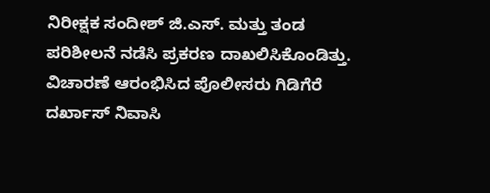ನಿರೀಕ್ಷಕ ಸಂದೀಶ್ ಜಿ.ಎಸ್. ಮತ್ತು ತಂಡ ಪರಿಶೀಲನೆ ನಡೆಸಿ ಪ್ರಕರಣ ದಾಖಲಿಸಿಕೊಂಡಿತ್ತು. ವಿಚಾರಣೆ ಆರಂಭಿಸಿದ ಪೊಲೀಸರು ಗಿಡಿಗೆರೆ ದರ್ಖಾಸ್ ನಿವಾಸಿ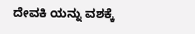ದೇವಕಿ ಯನ್ನು ವಶಕ್ಕೆ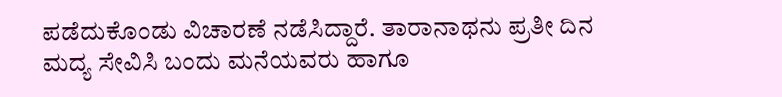ಪಡೆದುಕೊಂಡು ವಿಚಾರಣೆ ನಡೆಸಿದ್ದಾರೆ. ತಾರಾನಾಥನು ಪ್ರತೀ ದಿನ ಮದ್ಯ ಸೇವಿಸಿ ಬಂದು ಮನೆಯವರು ಹಾಗೂ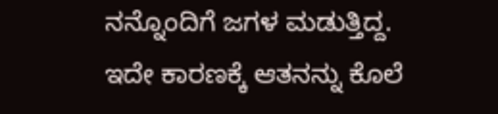ನನ್ನೊಂದಿಗೆ ಜಗಳ ಮಡುತ್ತಿದ್ದ. ಇದೇ ಕಾರಣಕ್ಕೆ ಆತನನ್ನು ಕೊಲೆ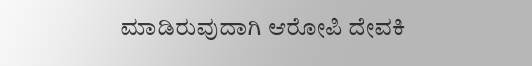ಮಾಡಿರುವುದಾಗಿ ಆರೋಪಿ ದೇವಕಿ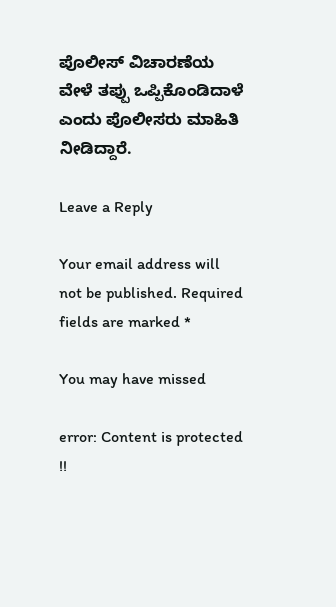ಪೊಲೀಸ್‌ ವಿಚಾರಣೆಯ ವೇಳೆ ತಪ್ಪು ಒಪ್ಪಿಕೊಂಡಿದಾಳೆ ಎಂದು ಪೊಲೀಸರು ಮಾಹಿತಿ ನೀಡಿದ್ದಾರೆ.

Leave a Reply

Your email address will not be published. Required fields are marked *

You may have missed

error: Content is protected !!